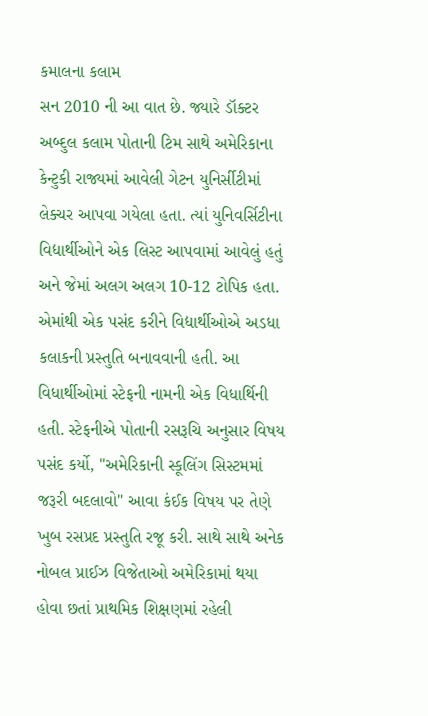કમાલના કલામ
સન 2010 ની આ વાત છે. જ્યારે ડૉક્ટર અબ્દુલ કલામ પોતાની ટિમ સાથે અમેરિકાના કેન્ટુકી રાજ્યમાં આવેલી ગેટન યુનિર્સીટીમાં લેક્ચર આપવા ગયેલા હતા. ત્યાં યુનિવર્સિટીના વિદ્યાર્થીઓને એક લિસ્ટ આપવામાં આવેલું હતું અને જેમાં અલગ અલગ 10-12 ટોપિક હતા. એમાંથી એક પસંદ કરીને વિદ્યાર્થીઓએ અડધા કલાકની પ્રસ્તુતિ બનાવવાની હતી. આ વિધાર્થીઓમાં સ્ટેફની નામની એક વિધાર્થિની હતી. સ્ટેફનીએ પોતાની રસરૂચિ અનુસાર વિષય પસંદ કર્યો, "અમેરિકાની સ્કૂલિંગ સિસ્ટમમાં જરૂરી બદલાવો" આવા કંઈક વિષય પર તેણે ખુબ રસપ્રદ પ્રસ્તુતિ રજૂ કરી. સાથે સાથે અનેક નોબલ પ્રાઈઝ વિજેતાઓ અમેરિકામાં થયા હોવા છતાં પ્રાથમિક શિક્ષણમાં રહેલી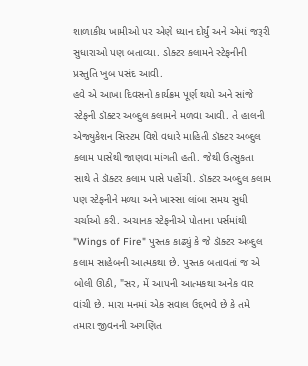શાળાકીય ખામીઓ પર એણે ધ્યાન દોર્યું અને એમાં જરૂરી સુધારાઓ પણ બતાવ્યા. ડોક્ટર કલામને સ્ટેફનીની પ્રસ્તુતિ ખુબ પસંદ આવી.
હવે એ આખા દિવસનો કાર્યક્રમ પૂર્ણ થયો અને સાંજે સ્ટેફની ડૉક્ટર અબ્દુલ કલામને મળવા આવી. તે હાલની એજ્યુકેશન સિસ્ટમ વિશે વધારે માહિતી ડૉક્ટર અબ્દુલ કલામ પાસેથી જાણવા માંગતી હતી. જેથી ઉત્સુકતા સાથે તે ડૉક્ટર કલામ પાસે પહોંચી. ડૉક્ટર અબ્દુલ કલામ પણ સ્ટેફનીને મળ્યા અને ખાસ્સા લાંબા સમય સુધી ચર્ચાઓ કરી. અચાનક સ્ટેફનીએ પોતાના પર્સમાંથી "Wings of Fire" પુસ્તક કાઢ્યું કે જે ડૉક્ટર અબ્દુલ કલામ સાહેબની આત્મકથા છે. પુસ્તક બતાવતાં જ એ બોલી ઊઠી, "સર, મેં આપની આત્મકથા અનેક વાર વાંચી છે. મારા મનમાં એક સવાલ ઉદ્દભવે છે કે તમે તમારા જીવનની અગણિત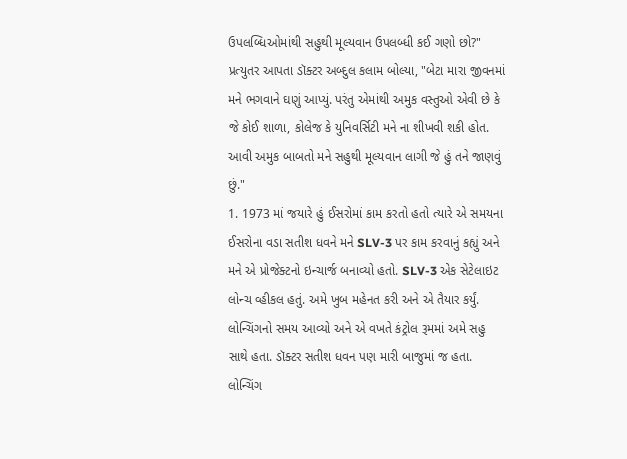ઉપલબ્ધિઓમાંથી સહુથી મૂલ્યવાન ઉપલબ્ધી કઈ ગણો છો?" પ્રત્યુતર આપતા ડૉક્ટર અબ્દુલ કલામ બોલ્યા, "બેટા મારા જીવનમાં મને ભગવાને ઘણું આપ્યું. પરંતુ એમાંથી અમુક વસ્તુઓ એવી છે કે જે કોઈ શાળા, કોલેજ કે યુનિવર્સિટી મને ના શીખવી શકી હોત. આવી અમુક બાબતો મને સહુથી મૂલ્યવાન લાગી જે હું તને જાણવું છું."
1. 1973 માં જયારે હું ઈસરોમાં કામ કરતો હતો ત્યારે એ સમયના ઈસરોના વડા સતીશ ધવને મને SLV-3 પર કામ કરવાનું કહ્યું અને મને એ પ્રોજેક્ટનો ઇન્ચાર્જ બનાવ્યો હતો. SLV-3 એક સેટેલાઇટ લોન્ચ વ્હીકલ હતું. અમે ખુબ મહેનત કરી અને એ તૈયાર કર્યું. લોન્ચિંગનો સમય આવ્યો અને એ વખતે કંટ્રોલ રૂમમાં અમે સહુ સાથે હતા. ડૉક્ટર સતીશ ધવન પણ મારી બાજુમાં જ હતા. લોન્ચિંગ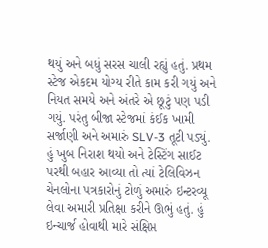થયું અને બધું સરસ ચાલી રહ્યું હતું. પ્રથમ સ્ટેજ એકદમ યોગ્ય રીતે કામ કરી ગયું અને નિયત સમયે અને અંતરે એ છૂટું પણ પડી ગયું. પરંતુ બીજા સ્ટેજમાં કંઈક ખામી સર્જાણી અને અમારું SLV-3 તૂટી પડ્યું. હું ખુબ નિરાશ થયો અને ટેસ્ટિંગ સાઈટ પરથી બહાર આવ્યા તો ત્યાં ટેલિવિઝન ચેનલોના પત્રકારોનું ટોળું અમારું ઇન્ટરવ્યૂ લેવા અમારી પ્રતિક્ષા કરીને ઊભું હતું. હું ઇન્ચાર્જ હોવાથી મારે સંક્ષિપ્ત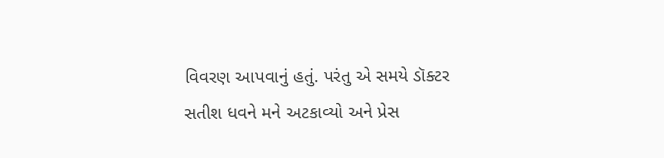વિવરણ આપવાનું હતું. પરંતુ એ સમયે ડૉક્ટર સતીશ ધવને મને અટકાવ્યો અને પ્રેસ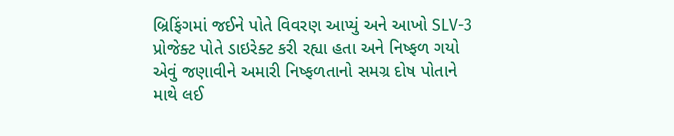બ્રિફિંગમાં જઈને પોતે વિવરણ આપ્યું અને આખો SLV-3 પ્રોજેક્ટ પોતે ડાઇરેક્ટ કરી રહ્યા હતા અને નિષ્ફળ ગયો એવું જણાવીને અમારી નિષ્ફળતાનો સમગ્ર દોષ પોતાને માથે લઈ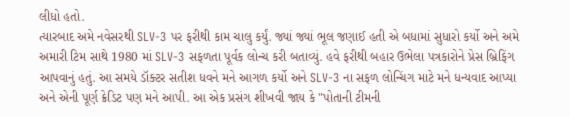લીધો હતો.
ત્યારબાદ અમે નવેસરથી SLV-3 પર ફરીથી કામ ચાલુ કર્યું. જ્યાં જ્યાં ભૂલ જણાઈ હતી એ બધામાં સુધારો કર્યો અને અમે અમારી ટિમ સાથે 1980 માં SLV-3 સફળતા પૂર્વક લોન્ચ કરી બતાવ્યું. હવે ફરીથી બહાર ઉભેલા પત્રકારોને પ્રેસ બ્રિફિંગ આપવાનું હતું. આ સમયે ડૉક્ટર સતીશ ધવને મને આગળ કર્યો અને SLV-3 ના સફળ લોન્ચિંગ માટે મને ધન્યવાદ આપ્યા અને એની પૂર્ણ ક્રેડિટ પણ મને આપી. આ એક પ્રસંગ શીખવી જાય કે "પોતાની ટીમની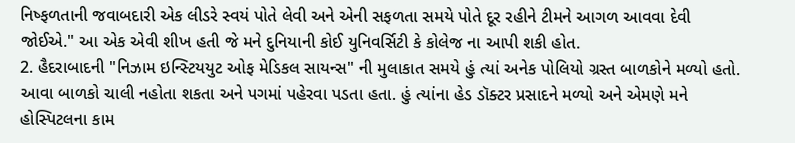નિષ્ફળતાની જવાબદારી એક લીડરે સ્વયં પોતે લેવી અને એની સફળતા સમયે પોતે દૂર રહીને ટીમને આગળ આવવા દેવી જોઈએ." આ એક એવી શીખ હતી જે મને દુનિયાની કોઈ યુનિવર્સિટી કે કોલેજ ના આપી શકી હોત.
2. હૈદરાબાદની "નિઝામ ઇન્સ્ટિયયુટ ઓફ મેડિકલ સાયન્સ" ની મુલાકાત સમયે હું ત્યાં અનેક પોલિયો ગ્રસ્ત બાળકોને મળ્યો હતો. આવા બાળકો ચાલી નહોતા શકતા અને પગમાં પહેરવા પડતા હતા. હું ત્યાંના હેડ ડૉક્ટર પ્રસાદને મળ્યો અને એમણે મને હોસ્પિટલના કામ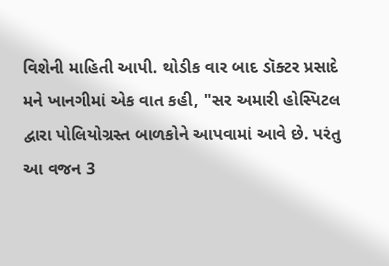વિશેની માહિતી આપી. થોડીક વાર બાદ ડૉક્ટર પ્રસાદે મને ખાનગીમાં એક વાત કહી, "સર અમારી હોસ્પિટલ દ્વારા પોલિયોગ્રસ્ત બાળકોને આપવામાં આવે છે. પરંતુ આ વજન 3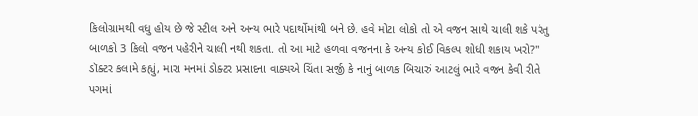કિલોગ્રામથી વધુ હોય છે જે સ્ટીલ અને અન્ય ભારે પદાર્થોમાંથી બને છે. હવે મોટા લોકો તો એ વજન સાથે ચાલી શકે પરંતુ બાળકો 3 કિલો વજન પહેરીને ચાલી નથી શકતા. તો આ માટે હળવા વજનના કે અન્ય કોઈ વિકલ્પ શોધી શકાય ખરો?" ડૉક્ટર કલામે કહ્યું, મારા મનમાં ડોક્ટર પ્રસાદના વાક્યએ ચિંતા સર્જી કે નાનું બાળક બિચારું આટલું ભારે વજન કેવી રીતે પગમાં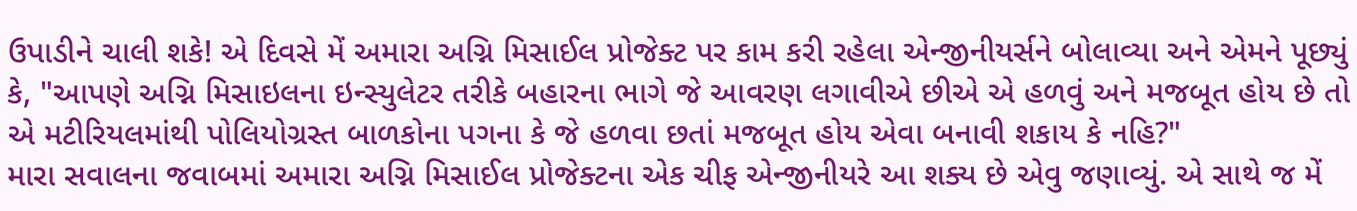ઉપાડીને ચાલી શકે! એ દિવસે મેં અમારા અગ્નિ મિસાઈલ પ્રોજેક્ટ પર કામ કરી રહેલા એન્જીનીયર્સને બોલાવ્યા અને એમને પૂછ્યું કે, "આપણે અગ્નિ મિસાઇલના ઇન્સ્યુલેટર તરીકે બહારના ભાગે જે આવરણ લગાવીએ છીએ એ હળવું અને મજબૂત હોય છે તો એ મટીરિયલમાંથી પોલિયોગ્રસ્ત બાળકોના પગના કે જે હળવા છતાં મજબૂત હોય એવા બનાવી શકાય કે નહિ?"
મારા સવાલના જવાબમાં અમારા અગ્નિ મિસાઈલ પ્રોજેક્ટના એક ચીફ એન્જીનીયરે આ શક્ય છે એવુ જણાવ્યું. એ સાથે જ મેં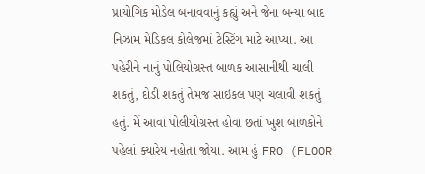પ્રાયોગિક મોડેલ બનાવવાનું કહ્યું અને જેના બન્યા બાદ નિઝામ મેડિકલ કોલેજમાં ટેસ્ટિંગ માટે આપ્યા. આ પહેરીને નાનું પોલિયોગ્રસ્ત બાળક આસાનીથી ચાલી શકતું, દોડી શકતું તેમજ સાઇકલ પણ ચલાવી શકતું હતું. મેં આવા પોલીયોગ્રસ્ત હોવા છતાં ખુશ બાળકોને પહેલાં ક્યારેય નહોતા જોયા. આમ હું FRO (FLOOR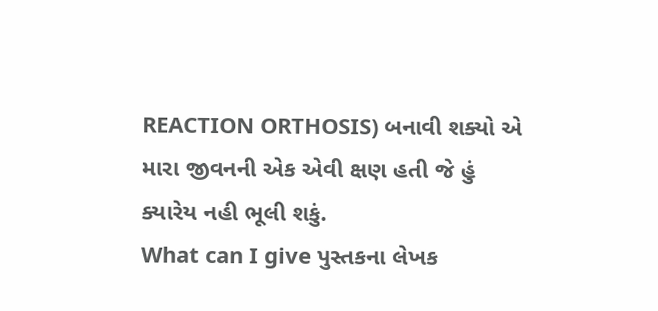REACTION ORTHOSIS) બનાવી શક્યો એ મારા જીવનની એક એવી ક્ષણ હતી જે હું ક્યારેય નહી ભૂલી શકું.
What can I give પુસ્તકના લેખક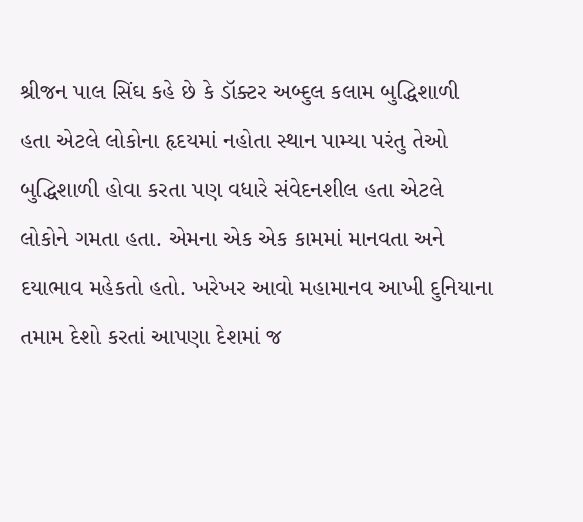શ્રીજન પાલ સિંઘ કહે છે કે ડૉક્ટર અબ્દુલ કલામ બુદ્ધિશાળી હતા એટલે લોકોના હૃદયમાં નહોતા સ્થાન પામ્યા પરંતુ તેઓ બુદ્ધિશાળી હોવા કરતા પણ વધારે સંવેદનશીલ હતા એટલે લોકોને ગમતા હતા. એમના એક એક કામમાં માનવતા અને દયાભાવ મહેકતો હતો. ખરેખર આવો મહામાનવ આખી દુનિયાના તમામ દેશો કરતાં આપણા દેશમાં જ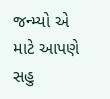જન્મ્યો એ માટે આપણે સહુ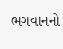ભગવાનનો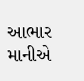આભાર માનીએ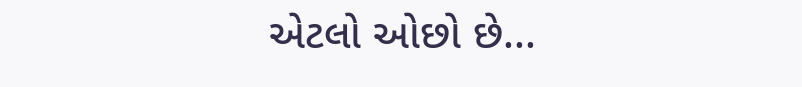એટલો ઓછો છે...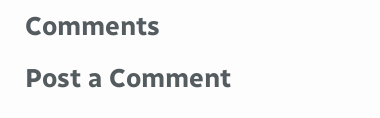Comments
Post a Comment